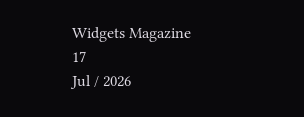Widgets Magazine
17
Jul / 2026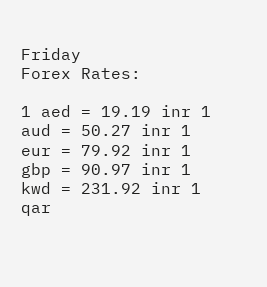Friday
Forex Rates:

1 aed = 19.19 inr 1 aud = 50.27 inr 1 eur = 79.92 inr 1 gbp = 90.97 inr 1 kwd = 231.92 inr 1 qar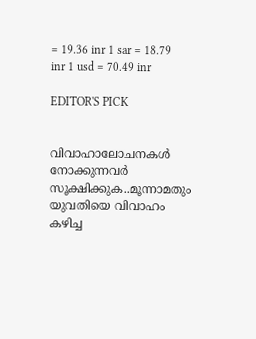= 19.36 inr 1 sar = 18.79 inr 1 usd = 70.49 inr

EDITOR'S PICK


വിവാഹാലോചനകൾ നോക്കുന്നവർ സൂക്ഷിക്കുക..മൂന്നാമതും യുവതിയെ വിവാഹം കഴിച്ച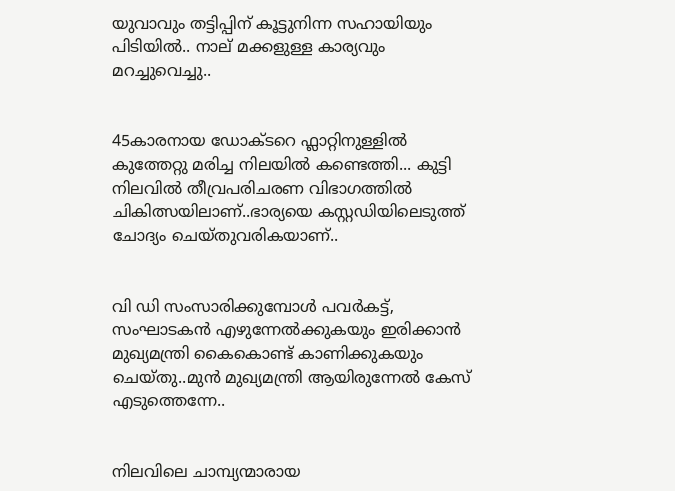യുവാവും തട്ടിപ്പിന് കൂട്ടുനിന്ന സഹായിയും പിടിയില്‍.. നാല് മക്കളുള്ള കാര്യവും മറച്ചുവെച്ചു..


45കാരനായ ഡോക്ടറെ ഫ്ലാറ്റിനുള്ളിൽ കുത്തേറ്റു മരിച്ച നിലയിൽ കണ്ടെത്തി... കുട്ടി നിലവിൽ തീവ്രപരിചരണ വിഭാഗത്തിൽ ചികിത്സയിലാണ്..ഭാര്യയെ കസ്റ്റഡിയിലെടുത്ത് ചോദ്യം ചെയ്തുവരികയാണ്..


വി ഡി സംസാരിക്കുമ്പോൾ പവര്‍കട്ട്, സംഘാടകന്‍ എഴുന്നേല്‍ക്കുകയും ഇരിക്കാന്‍ മുഖ്യമന്ത്രി കൈകൊണ്ട് കാണിക്കുകയും ചെയ്തു..മുൻ മുഖ്യമന്ത്രി ആയിരുന്നേൽ കേസ് എടുത്തെന്നേ..


നിലവിലെ ചാമ്പ്യന്മാരായ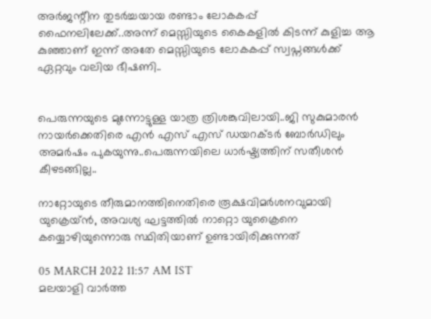അര്‍ജന്റീന തുടര്‍ച്ചയായ രണ്ടാം ലോകകപ്പ് ഫൈനലിലേക്ക്..അന്ന് മെസ്സിയുടെ കൈകളില്‍ കിടന്ന് കുളിച്ച ആ കുഞ്ഞാണ് ഇന്ന് അതേ മെസ്സിയുടെ ലോകകപ്പ് സ്വപ്നങ്ങള്‍ക്ക് ഏറ്റവും വലിയ ഭീഷണി..


പെരുന്നയുടെ മുന്നോട്ടുള്ള യാത്ര ത്രിശങ്കുവിലായി..ജി സുകുമാരൻ നായർക്കെതിരെ എൻ എസ് എസ് ഡയറക്ടർ ബോർഡിലും അമർഷം പുകയുന്നു..പെരുന്നയിലെ ധാർഷ്ട്യത്തിന് സതീശൻ കീഴടങ്ങില്ല..

നാറ്റോയുടെ തീരുമാനത്തിനെതിരെ രൂക്ഷവിമര്‍ശനവുമായി യുക്രെയ്ന്‍, അവശ്യ ഘട്ടത്തില്‍ നാറ്റൊ യുക്രൈനെ കയ്യൊഴിയുന്നൊരു സ്ഥിതിയാണ് ഉണ്ടായിരിക്കുന്നത്

05 MARCH 2022 11:57 AM IST
മലയാളി വാര്‍ത്ത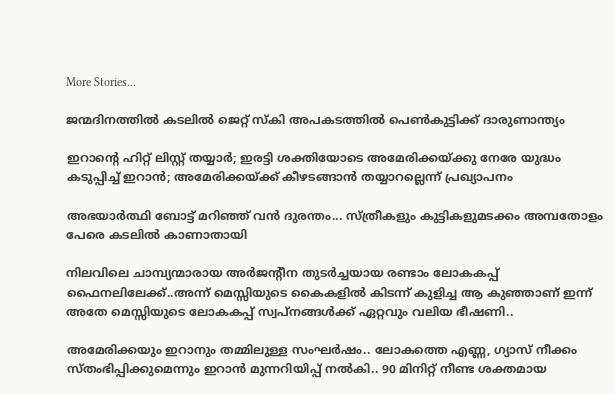More Stories...

ജന്മദിനത്തില്‍ കടലില്‍ ജെറ്റ് സ്‌കി അപകടത്തില്‍ പെണ്‍കുട്ടിക്ക് ദാരുണാന്ത്യം

ഇറാന്റെ ഹിറ്റ് ലിസ്റ്റ് തയ്യാർ; ഇരട്ടി ശക്തിയോടെ അമേരിക്കയ്ക്കു നേരേ യുദ്ധം കടുപ്പിച്ച് ഇറാൻ; അമേരിക്കയ്ക്ക് കീഴടങ്ങാന്‍ തയ്യാറല്ലെന്ന് പ്രഖ്യാപനം

അഭയാർത്ഥി ബോട്ട് മറിഞ്ഞ് വൻ ദുരന്തം... സ്ത്രീകളും കുട്ടികളുമടക്കം അമ്പതോളം പേരെ കടലിൽ കാണാതായി

നിലവിലെ ചാമ്പ്യന്മാരായ അര്‍ജന്റീന തുടര്‍ച്ചയായ രണ്ടാം ലോകകപ്പ് ഫൈനലിലേക്ക്..അന്ന് മെസ്സിയുടെ കൈകളില്‍ കിടന്ന് കുളിച്ച ആ കുഞ്ഞാണ് ഇന്ന് അതേ മെസ്സിയുടെ ലോകകപ്പ് സ്വപ്നങ്ങള്‍ക്ക് ഏറ്റവും വലിയ ഭീഷണി..

അമേരിക്കയും ഇറാനും തമ്മിലുള്ള സംഘർഷം.. ലോകത്തെ എണ്ണ, ഗ്യാസ് നീക്കം സ്തംഭിപ്പിക്കുമെന്നും ഇറാൻ മുന്നറിയിപ്പ് നൽകി.. 90 മിനിറ്റ് നീണ്ട ശക്തമായ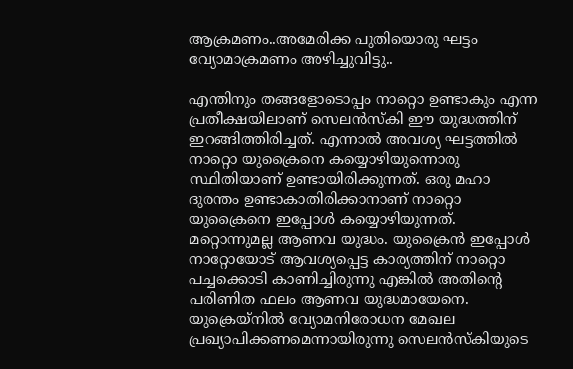ആക്രമണം..അമേരിക്ക പുതിയൊരു ഘട്ടം വ്യോമാക്രമണം അഴിച്ചുവിട്ടു..

എന്തിനും തങ്ങളോടൊപ്പം നാറ്റൊ ഉണ്ടാകും എന്ന പ്രതീക്ഷയിലാണ് സെലന്‍സ്‌കി ഈ യുദ്ധത്തിന് ഇറങ്ങിത്തിരിച്ചത്. എന്നാല്‍ അവശ്യ ഘട്ടത്തില്‍ നാറ്റൊ യുക്രൈനെ കയ്യൊഴിയുന്നൊരു സ്ഥിതിയാണ് ഉണ്ടായിരിക്കുന്നത്. ഒരു മഹാ ദുരന്തം ഉണ്ടാകാതിരിക്കാനാണ് നാറ്റൊ യുക്രൈനെ ഇപ്പോള്‍ കയ്യൊഴിയുന്നത്. മറ്റൊന്നുമല്ല ആണവ യുദ്ധം. യുക്രൈന്‍ ഇപ്പോള്‍ നാറ്റോയോട് ആവശ്യപ്പെട്ട കാര്യത്തിന് നാറ്റൊ പച്ചക്കൊടി കാണിച്ചിരുന്നു എങ്കില്‍ അതിന്റെ പരിണിത ഫലം ആണവ യുദ്ധമായേനെ. യുക്രെയ്നില്‍ വ്യോമനിരോധന മേഖല പ്രഖ്യാപിക്കണമെന്നായിരുന്നു സെലന്‍സ്‌കിയുടെ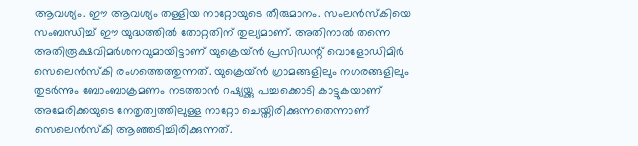ആവശ്യം. ഈ ആവശ്യം തള്ളിയ നാറ്റോയുടെ തീരുമാനം. സംലന്‍സ്‌കിയെ സംബന്ധിച്ച് ഈ യുദ്ധത്തില്‍ തോറ്റതിന് തുല്യമാണ്. അതിനാല്‍ തന്നെ അതിരൂക്ഷവിമര്‍ശനവുമായിട്ടാണ് യുക്രെയ്ന്‍ പ്രസിഡന്റ് വൊളോഡിമിര്‍ സെലെന്‍സ്‌കി രംഗത്തെത്തുന്നത്. യുക്രെയ്ന്‍ ഗ്രാമങ്ങളിലും നഗരങ്ങളിലും തുടര്‍ന്നും ബോംബാക്രമണം നടത്താന്‍ റഷ്യയ്ക്കു പച്ചക്കൊടി കാട്ടുകയാണ് അമേരിക്കയുടെ നേതൃത്വത്തിലുള്ള നാറ്റോ ചെയ്തിരിക്കുന്നതെന്നാണ് സെലെന്‍സ്‌കി ആഞ്ഞടിച്ചിരിക്കുന്നത്.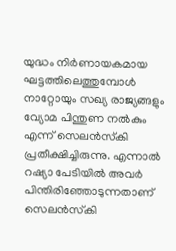യുദ്ധം നിര്‍ണായകമായ ഘട്ടത്തിലെത്തുമ്പോള്‍ നാറ്റോയും സഖ്യ രാജ്യങ്ങളും വ്യോമ പിന്തുണ നല്‍കും എന്ന് സെലന്‍സ്‌കി പ്രതീക്ഷിച്ചിരുന്നു. എന്നാല്‍ റഷ്യാ പേടിയില്‍ അവര്‍ പിന്തിരിഞ്ഞോടുന്നതാണ് സെലന്‍സ്‌കി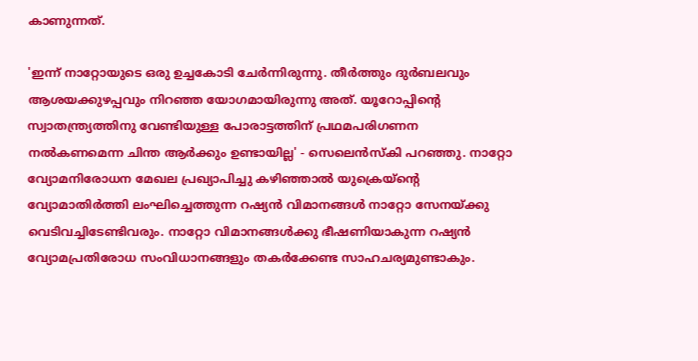കാണുന്നത്.

'ഇന്ന് നാറ്റോയുടെ ഒരു ഉച്ചകോടി ചേര്‍ന്നിരുന്നു. തീര്‍ത്തും ദുര്‍ബലവും ആശയക്കുഴപ്പവും നിറഞ്ഞ യോഗമായിരുന്നു അത്. യൂറോപ്പിന്റെ സ്വാതന്ത്ര്യത്തിനു വേണ്ടിയുള്ള പോരാട്ടത്തിന് പ്രഥമപരിഗണന നല്‍കണമെന്ന ചിന്ത ആര്‍ക്കും ഉണ്ടായില്ല' - സെലെന്‍സ്‌കി പറഞ്ഞു. നാറ്റോ വ്യോമനിരോധന മേഖല പ്രഖ്യാപിച്ചു കഴിഞ്ഞാല്‍ യുക്രെയ്ന്റെ വ്യോമാതിര്‍ത്തി ലംഘിച്ചെത്തുന്ന റഷ്യന്‍ വിമാനങ്ങള്‍ നാറ്റോ സേനയ്ക്കു വെടിവച്ചിടേണ്ടിവരും. നാറ്റോ വിമാനങ്ങള്‍ക്കു ഭീഷണിയാകുന്ന റഷ്യന്‍ വ്യോമപ്രതിരോധ സംവിധാനങ്ങളും തകര്‍ക്കേണ്ട സാഹചര്യമുണ്ടാകും.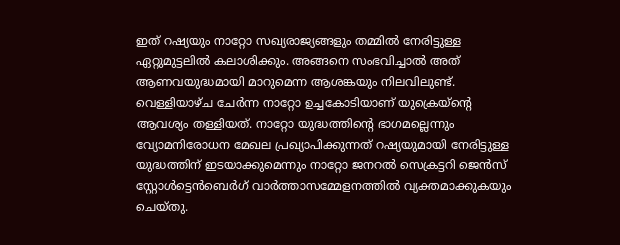ഇത് റഷ്യയും നാറ്റോ സഖ്യരാജ്യങ്ങളും തമ്മില്‍ നേരിട്ടുള്ള ഏറ്റുമുട്ടലില്‍ കലാശിക്കും. അങ്ങനെ സംഭവിച്ചാല്‍ അത് ആണവയുദ്ധമായി മാറുമെന്ന ആശങ്കയും നിലവിലുണ്ട്. വെള്ളിയാഴ്ച ചേര്‍ന്ന നാറ്റോ ഉച്ചകോടിയാണ് യുക്രെയ്ന്റെ ആവശ്യം തള്ളിയത്. നാറ്റോ യുദ്ധത്തിന്റെ ഭാഗമല്ലെന്നും വ്യോമനിരോധന മേഖല പ്രഖ്യാപിക്കുന്നത് റഷ്യയുമായി നേരിട്ടുള്ള യുദ്ധത്തിന് ഇടയാക്കുമെന്നും നാറ്റോ ജനറല്‍ സെക്രട്ടറി ജെന്‍സ് സ്റ്റോള്‍ട്ടെന്‍ബെര്‍ഗ് വാര്‍ത്താസമ്മേളനത്തില്‍ വ്യക്തമാക്കുകയും ചെയ്തു.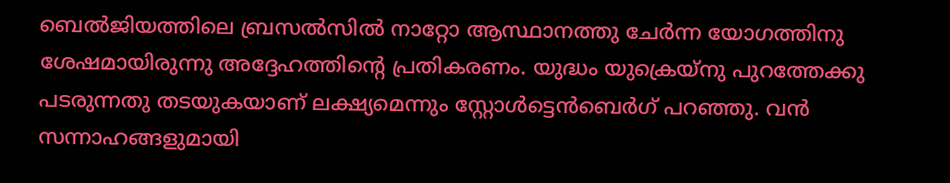ബെല്‍ജിയത്തിലെ ബ്രസല്‍സില്‍ നാറ്റോ ആസ്ഥാനത്തു ചേര്‍ന്ന യോഗത്തിനു ശേഷമായിരുന്നു അദ്ദേഹത്തിന്റെ പ്രതികരണം. യുദ്ധം യുക്രെയ്നു പുറത്തേക്കു പടരുന്നതു തടയുകയാണ് ലക്ഷ്യമെന്നും സ്റ്റോള്‍ട്ടെന്‍ബെര്‍ഗ് പറഞ്ഞു. വന്‍ സന്നാഹങ്ങളുമായി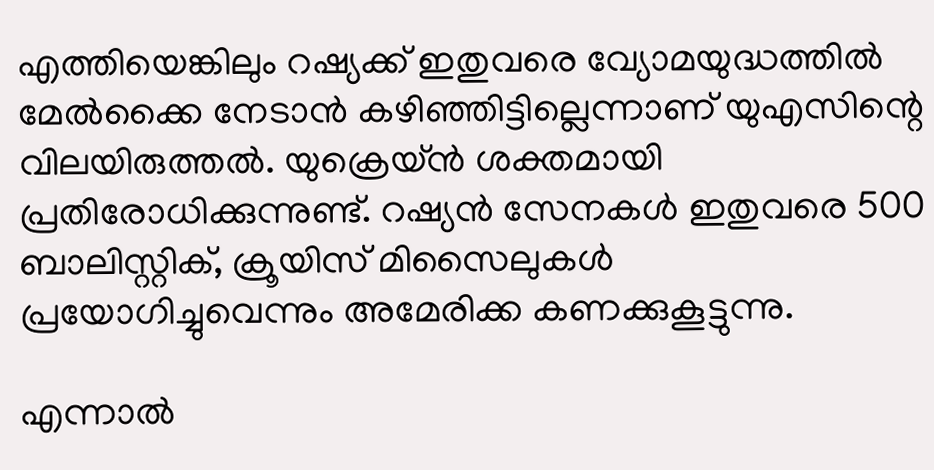എത്തിയെങ്കിലും റഷ്യക്ക് ഇതുവരെ വ്യോമയുദ്ധത്തില്‍ മേല്‍ക്കൈ നേടാന്‍ കഴിഞ്ഞിട്ടില്ലെന്നാണ് യുഎസിന്റെ വിലയിരുത്തല്‍. യുക്രെയ്ന്‍ ശക്തമായി പ്രതിരോധിക്കുന്നുണ്ട്. റഷ്യന്‍ സേനകള്‍ ഇതുവരെ 500 ബാലിസ്റ്റിക്, ക്രൂയിസ് മിസൈലുകള്‍ പ്രയോഗിച്ചുവെന്നും അമേരിക്ക കണക്കുകൂട്ടുന്നു.

എന്നാല്‍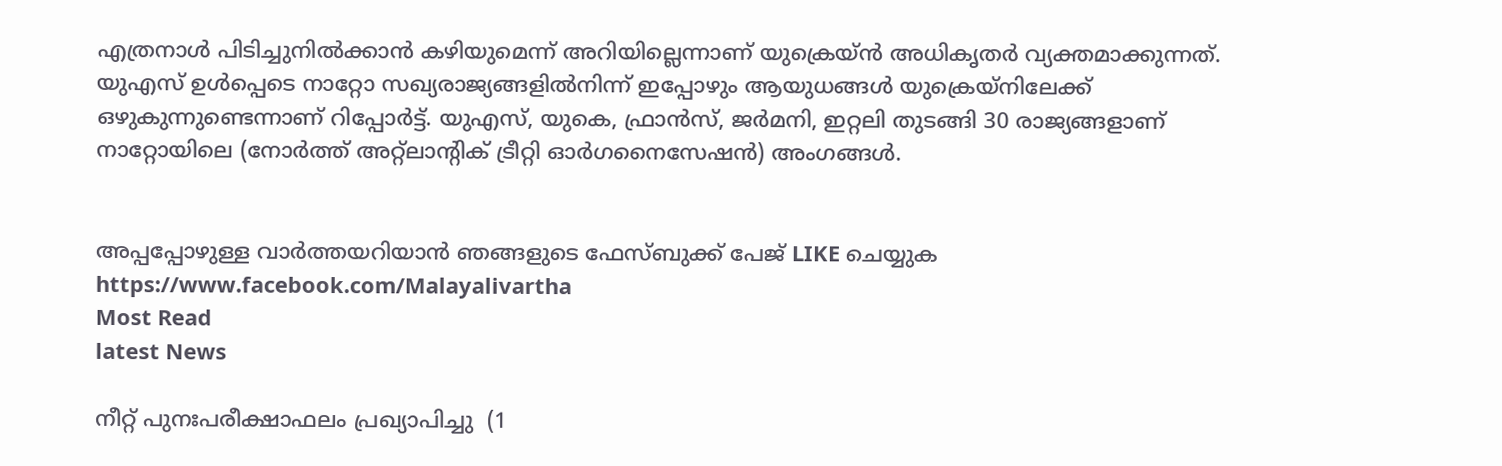എത്രനാള്‍ പിടിച്ചുനില്‍ക്കാന്‍ കഴിയുമെന്ന് അറിയില്ലെന്നാണ് യുക്രെയ്ന്‍ അധികൃതര്‍ വ്യക്തമാക്കുന്നത്. യുഎസ് ഉള്‍പ്പെടെ നാറ്റോ സഖ്യരാജ്യങ്ങളില്‍നിന്ന് ഇപ്പോഴും ആയുധങ്ങള്‍ യുക്രെയ്നിലേക്ക് ഒഴുകുന്നുണ്ടെന്നാണ് റിപ്പോര്‍ട്ട്. യുഎസ്, യുകെ, ഫ്രാന്‍സ്, ജര്‍മനി, ഇറ്റലി തുടങ്ങി 30 രാജ്യങ്ങളാണ് നാറ്റോയിലെ (നോര്‍ത്ത് അറ്റ്ലാന്റിക് ട്രീറ്റി ഓര്‍ഗനൈസേഷന്‍) അംഗങ്ങള്‍.


അപ്പപ്പോഴുള്ള വാര്‍ത്തയറിയാന്‍ ഞങ്ങളുടെ ഫേസ്‌ബുക്ക്‌ പേജ് LIKE ചെയ്യുക
https://www.facebook.com/Malayalivartha
Most Read
latest News

നീറ്റ് പുനഃപരീക്ഷാഫലം പ്രഖ്യാപിച്ചു  (1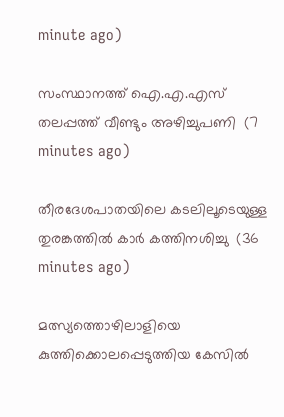minute ago)

സംസ്ഥാനത്ത് ഐ.എ.എസ് തലപ്പത്ത് വീണ്ടും അഴിച്ചുപണി  (7 minutes ago)

തീരദേശപാതയിലെ കടലിലൂടെയുള്ള തുരങ്കത്തില്‍ കാര്‍ കത്തിനശിച്ചു  (36 minutes ago)

മത്സ്യത്തൊഴിലാളിയെ കുത്തിക്കൊലപ്പെടുത്തിയ കേസില്‍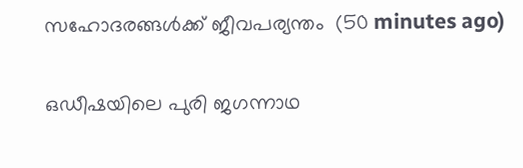സഹോദരങ്ങള്‍ക്ക് ജീവപര്യന്തം  (50 minutes ago)

ഒഡീഷയിലെ പുരി ജഗന്നാഥ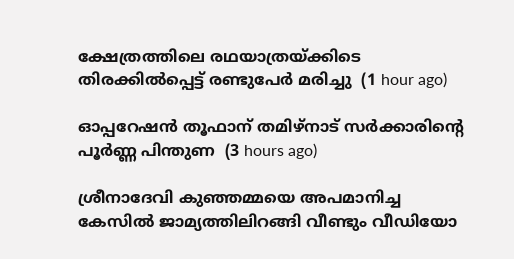ക്ഷേത്രത്തിലെ രഥയാത്രയ്ക്കിടെ തിരക്കില്‍പ്പെട്ട് രണ്ടുപേര്‍ മരിച്ചു  (1 hour ago)

ഓപ്പറേഷന്‍ തൂഫാന് തമിഴ്‌നാട് സര്‍ക്കാരിന്റെ പൂര്‍ണ്ണ പിന്തുണ  (3 hours ago)

ശ്രീനാദേവി കുഞ്ഞമ്മയെ അപമാനിച്ച കേസില്‍ ജാമ്യത്തിലിറങ്ങി വീണ്ടും വീഡിയോ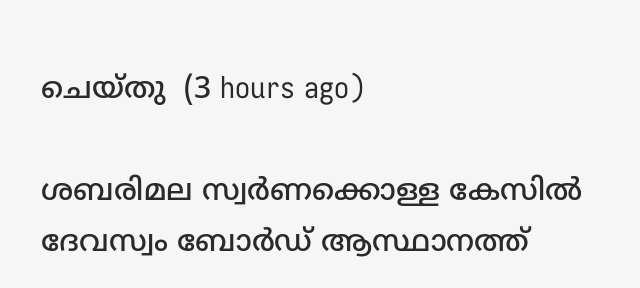ചെയ്തു  (3 hours ago)

ശബരിമല സ്വര്‍ണക്കൊള്ള കേസില്‍ ദേവസ്വം ബോര്‍ഡ് ആസ്ഥാനത്ത്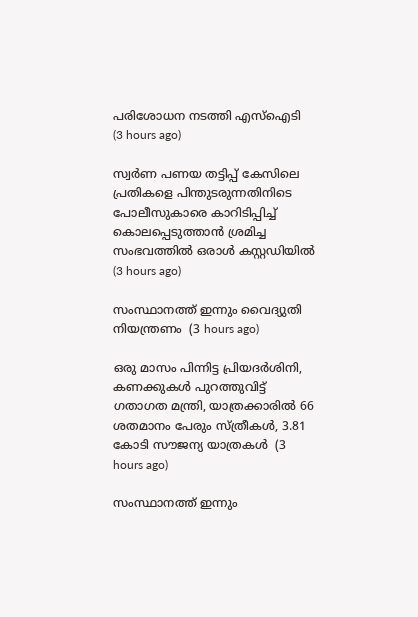പരിശോധന നടത്തി എസ്‌ഐടി  (3 hours ago)

സ്വർണ പണയ തട്ടിപ്പ് കേസിലെ പ്രതികളെ പിന്തുടരുന്നതിനിടെ പോലീസുകാരെ കാറിടിപ്പിച്ച് കൊലപ്പെടുത്താൻ ശ്രമിച്ച സംഭവത്തിൽ ഒരാൾ കസ്റ്റഡിയിൽ  (3 hours ago)

സംസ്ഥാനത്ത് ഇന്നും വൈദ്യുതി നിയന്ത്രണം  (3 hours ago)

ഒരു മാസം പിന്നിട്ട പ്രിയദര്‍ശിനി, കണക്കുകൾ പുറത്തുവിട്ട് ഗതാഗത മന്ത്രി, യാത്രക്കാരിൽ 66 ശതമാനം പേരും സ്ത്രീകൾ, 3.81 കോടി സൗജന്യ യാത്രകൾ  (3 hours ago)

സംസ്ഥാനത്ത് ഇന്നും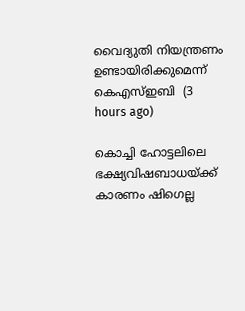വൈദ്യുതി നിയന്ത്രണം ഉണ്ടായിരിക്കുമെന്ന് കെഎസ്ഇബി  (3 hours ago)

കൊച്ചി ഹോട്ടലിലെ ഭക്ഷ്യവിഷബാധയ്ക്ക് കാരണം ഷിഗെല്ല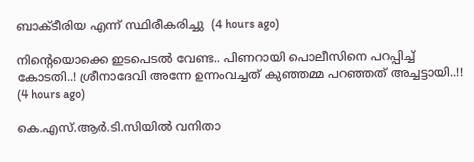ബാക്ടീരിയ എന്ന് സ്ഥിരീകരിച്ചു  (4 hours ago)

നിന്റെയൊക്കെ ഇടപെടൽ വേണ്ട.. പിണറായി പൊലീസിനെ പറപ്പിച്ച് കോടതി..! ശ്രീനാദേവി അന്നേ ഉന്നംവച്ചത് കുഞ്ഞമ്മ പറഞ്ഞത് അച്ചട്ടായി..!!  (4 hours ago)

കെ.എസ്.ആര്‍.ടി.സിയില്‍ വനിതാ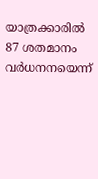യാത്രക്കാരില്‍ 87 ശതമാനം വര്‍ധനനയെന്ന്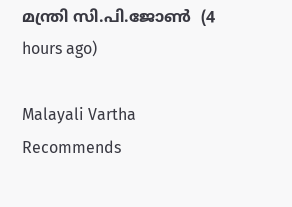മന്ത്രി സി.പി.ജോണ്‍  (4 hours ago)

Malayali Vartha Recommends